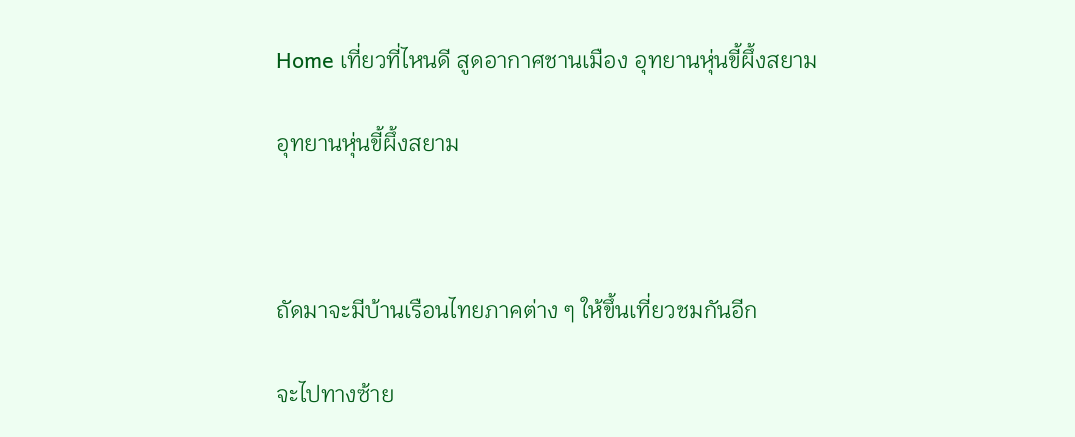Home เที่ยวที่ไหนดี สูดอากาศชานเมือง อุทยานหุ่นขี้ผึ้งสยาม

อุทยานหุ่นขี้ผึ้งสยาม



ถัดมาจะมีบ้านเรือนไทยภาคต่าง ๆ ให้ขึ้นเที่ยวชมกันอีก

จะไปทางซ้าย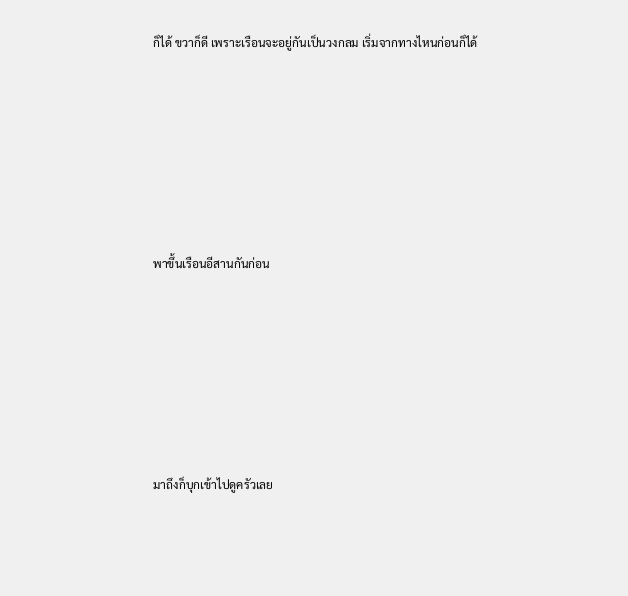ก็ได้ ขวาก็ดี เพราะเรือนจะอยู่กันเป็นวงกลม เริ่มจากทางไหนก่อนก็ได้








พาขึ้นเรือนอีสานกันก่อน








มาถึงก็บุกเข้าไปดูครัวเลย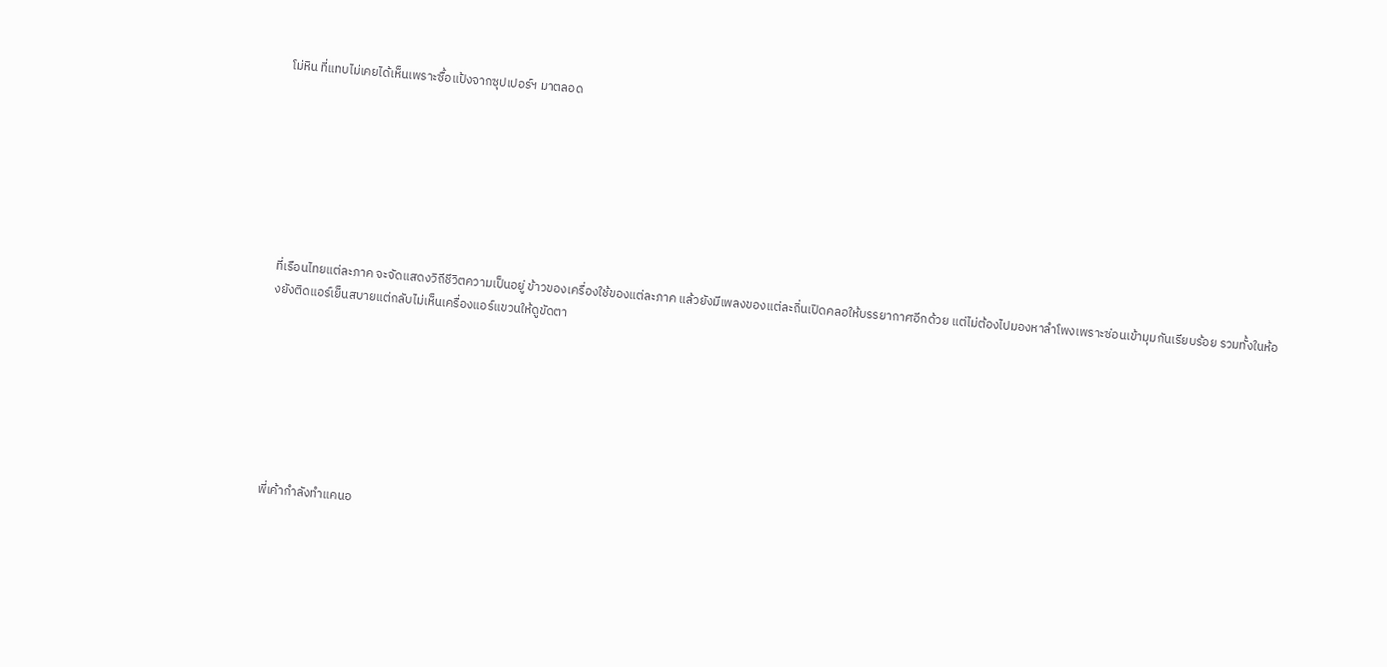โม่หิน ที่แทบไม่เคยได้เห็นเพราะซื้อแป้งจากซุปเปอร์ฯ มาตลอด








ที่เรือนไทยแต่ละภาค จะจัดแสดงวิถีชีวิตความเป็นอยู่ ข้าวของเครื่องใช้ของแต่ละภาค แล้วยังมีเพลงของแต่ละถิ่นเปิดคลอให้บรรยากาศอีกด้วย แต่ไม่ต้องไปมองหาลำโพงเพราะซ่อนเข้ามุมกันเรียบร้อย รวมทั้งในห้องยังติดแอร์เย็นสบายแต่กลับไม่เห็นเครื่องแอร์แขวนให้ดูขัดตา








พี่เค้ากำลังทำแคนอ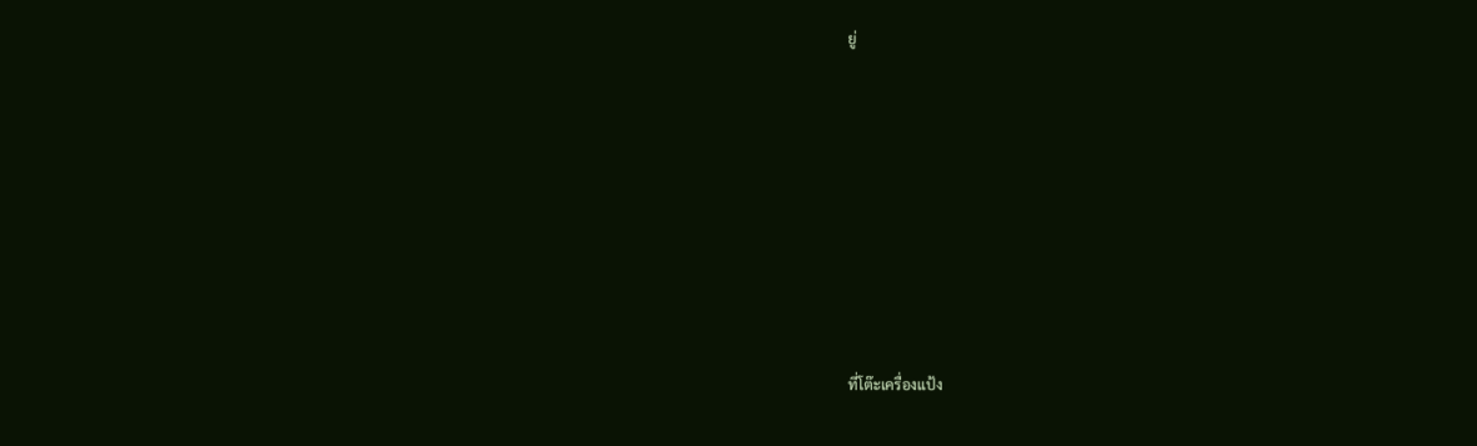ยู่








ที่โต๊ะเครื่องแป้ง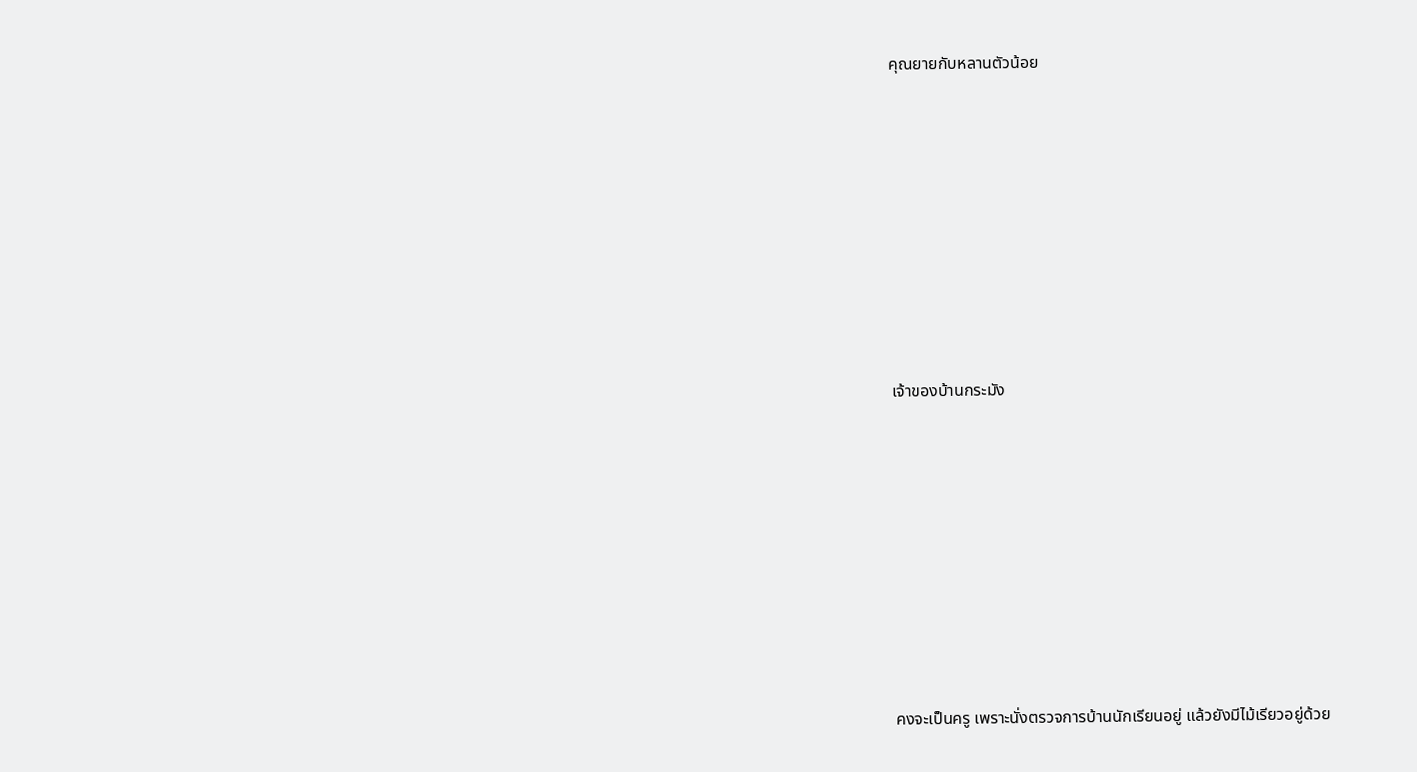คุณยายกับหลานตัวน้อย








เจ้าของบ้านกระมัง








คงจะเป็นครู เพราะนั่งตรวจการบ้านนักเรียนอยู่ แล้วยังมีไม้เรียวอยู่ด้วย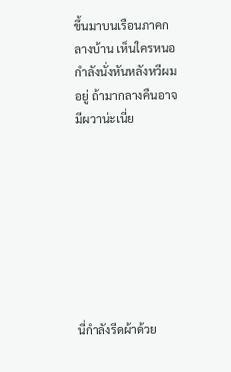ขึ้นมาบนเรือนภาคกลางบ้าน เห็นใครหนอกำลังนั่งหันหลังหวีผมอยู่ ถ้ามากลางคืนอาจมีผวาน่ะเนี่ย








นี่กำลังรีดผ้าด้วย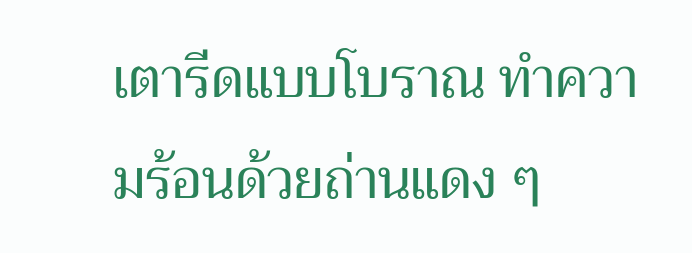เตารีดแบบโบราณ ทำความร้อนด้วยถ่านแดง ๆ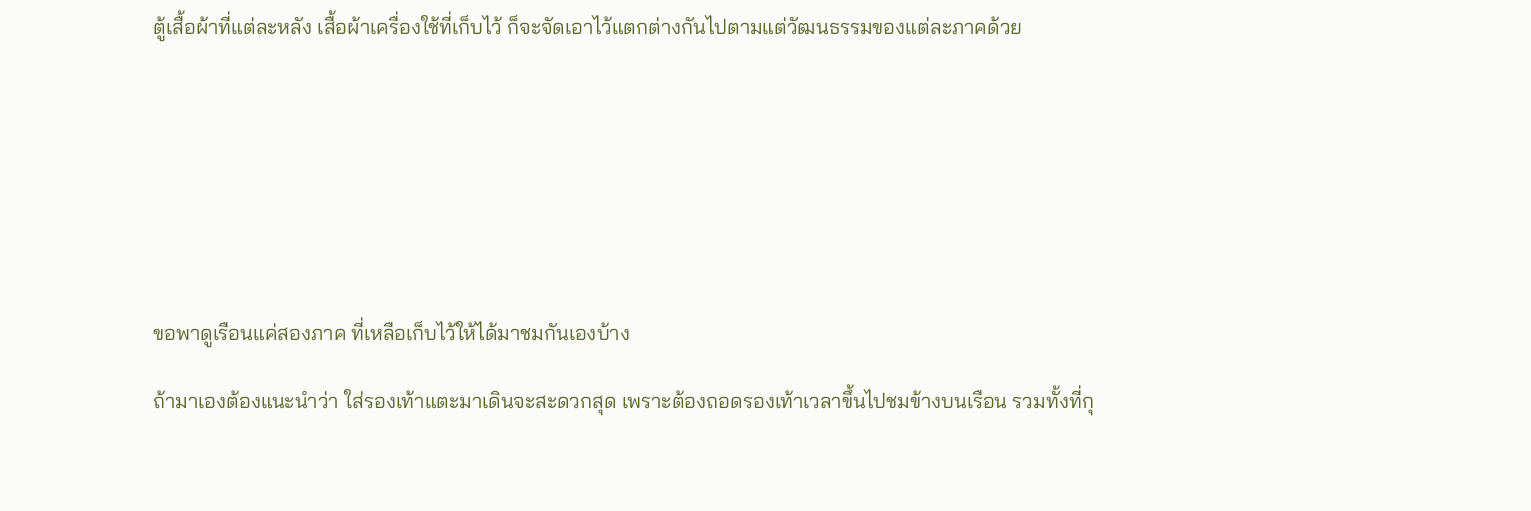ตู้เสื้อผ้าที่แต่ละหลัง เสื้อผ้าเครื่องใช้ที่เก็บไว้ ก็จะจัดเอาไว้แตกต่างกันไปตามแต่วัฒนธรรมของแต่ละภาคด้วย








ขอพาดูเรือนแค่สองภาค ที่เหลือเก็บไว้ให้ได้มาชมกันเองบ้าง

ถ้ามาเองต้องแนะนำว่า ใส่รองเท้าแตะมาเดินจะสะดวกสุด เพราะต้องถอดรองเท้าเวลาขึ้นไปชมข้างบนเรือน รวมทั้งที่กุ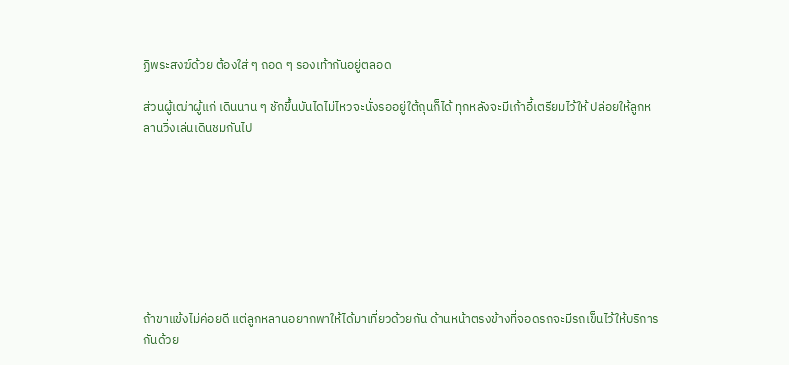ฏิพระสงฆ์ด้วย ต้องใส่ ๆ ถอด ๆ รองเท้ากันอยู่ตลอด

ส่วนผู้เฒ่าผู้แก่ เดินนาน ๆ ชักขึ้นบันไดไม่ไหวจะนั่งรออยู่ใต้ถุนก็ได้ ทุกหลังจะมีเก้าอี้เตรียมไว้ให้ ปล่อยให้ลูกหลานวิ่งเล่นเดินชมกันไป








ถ้าขาแข้งไม่ค่อยดี แต่ลูกหลานอยากพาให้ได้มาเที่ยวด้วยกัน ด้านหน้าตรงข้างที่จอดรถจะมีรถเข็นไว้ให้บริการกันด้วย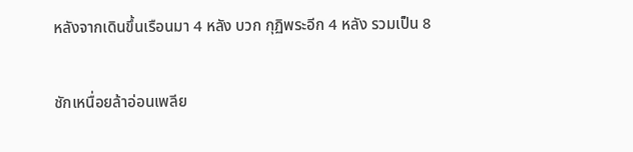หลังจากเดินขึ้นเรือนมา 4 หลัง บวก กุฏิพระอีก 4 หลัง รวมเป็น 8

ชักเหนื่อยล้าอ่อนเพลีย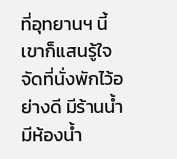ที่อุทยานฯ นี้เขาก็แสนรู้ใจ จัดที่นั่งพักไว้อย่างดี มีร้านน้ำ มีห้องน้ำ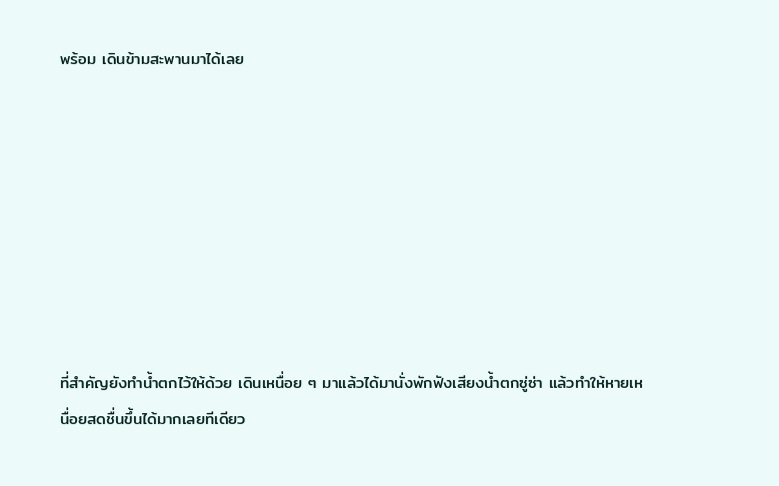พร้อม เดินข้ามสะพานมาได้เลย








ที่สำคัญยังทำน้ำตกไว้ให้ด้วย เดินเหนื่อย ๆ มาแล้วได้มานั่งพักฟังเสียงน้ำตกซู่ซ่า แล้วทำให้หายเหนื่อยสดชื่นขึ้นได้มากเลยทีเดียว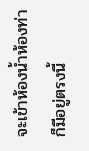จะเข้าห้องน้ำห้องท่าก็มีอยู่ตรงนี้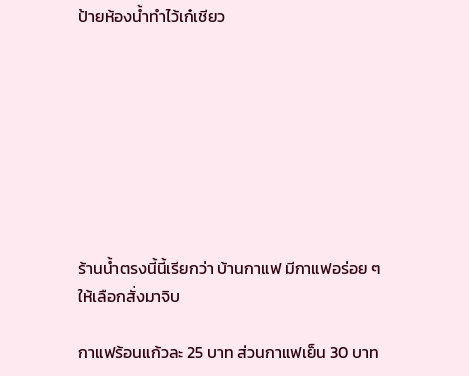ป้ายห้องน้ำทำไว้เก๋เชียว








ร้านน้ำตรงนี้นี้เรียกว่า บ้านกาแฟ มีกาแฟอร่อย ๆ ให้เลือกสั่งมาจิบ

กาแฟร้อนแก้วละ 25 บาท ส่วนกาแฟเย็น 30 บาท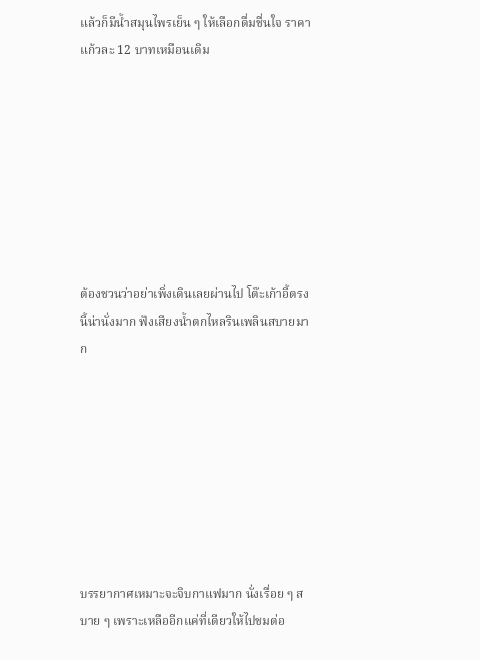แล้วก็มีน้ำสมุนไพรเย็น ๆ ให้เลือกดื่มชื่นใจ ราคาแก้วละ 12 บาทเหมือนเดิม








ต้องชวนว่าอย่าเพิ่งเดินเลยผ่านไป โต๊ะเก้าอี้ตรงนี้น่านั่งมาก ฟังเสียงน้ำตกไหลรินเพลินสบายมาก








บรรยากาศเหมาะจะจิบกาแฟมาก นั่งเรื่อย ๆ สบาย ๆ เพราะเหลืออีกแค่ที่เดียวให้ไปชมต่อ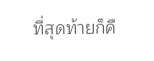ที่สุดท้ายก็คื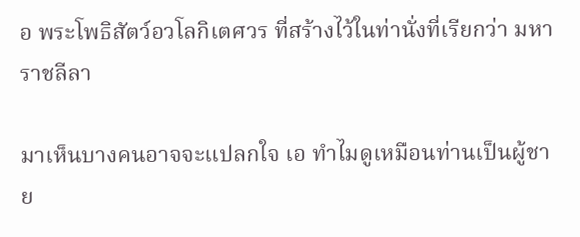อ พระโพธิสัตว์อวโลกิเตศวร ที่สร้างไว้ในท่านั่งที่เรียกว่า มหาราชลีลา

มาเห็นบางคนอาจจะแปลกใจ เอ ทำไมดูเหมือนท่านเป็นผู้ชาย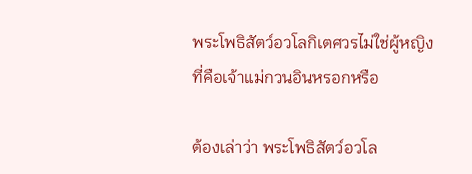พระโพธิสัตว์อวโลกิเตศวรไม่ใช่ผู้หญิงที่คือเจ้าแม่กวนอินหรอกหรือ

ต้องเล่าว่า พระโพธิสัตว์อวโล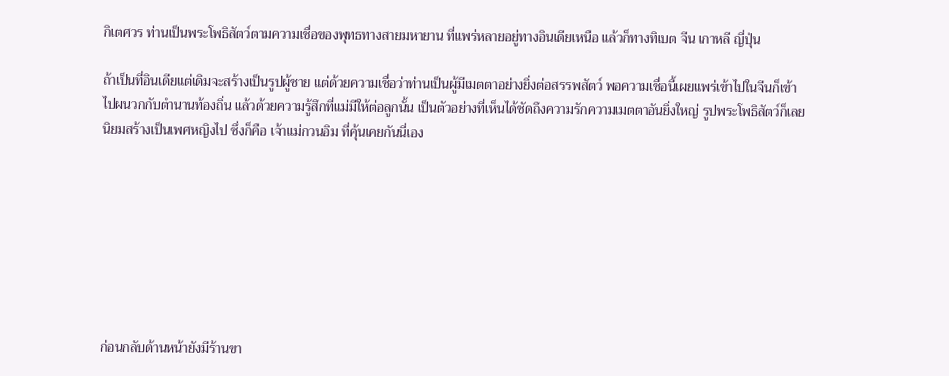กิเตศวร ท่านเป็นพระโพธิสัตว์ตามความเชื่อของพุทธทางสายมหายาน ที่แพร่หลายอยู่ทางอินเดียเหนือ แล้วก็ทางทิเบต จีน เกาหลี ญี่ปุ่น

ถ้าเป็นที่อินเดียแต่เดิมจะสร้างเป็นรูปผู้ชาย แต่ด้วยความเชื่อว่าท่านเป็นผู้มีเมตตาอย่างยิ่งต่อสรรพสัตว์ พอความเชื่อนี้เผยแพร่เข้าไปในจีนก็เข้าไปผนวกกับตำนานท้องถิ่น แล้วด้วยความรู้สึกที่แม่มีให้ต่อลูกนั้น เป็นตัวอย่างที่เห็นได้ชัดถึงความรักความเมตตาอันยิ่งใหญ่ รูปพระโพธิสัตว์ก็เลยนิยมสร้างเป็นเพศหญิงไป ซึ่งก็คือ เจ้าแม่กวนอิม ที่คุ้นเคยกันนี่เอง








ก่อนกลับด้านหน้ายังมีร้านขา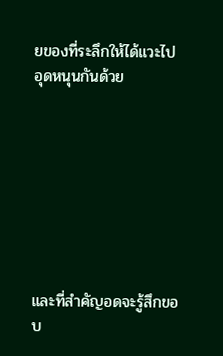ยของที่ระลึกให้ได้แวะไปอุดหนุนกันด้วย








และที่สำคัญอดจะรู้สึกขอบ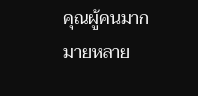คุณผู้คนมากมายหลาย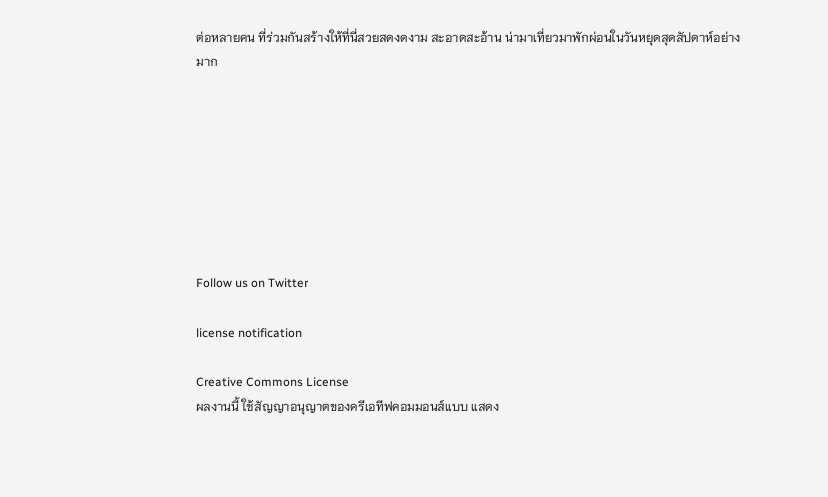ต่อหลายคน ที่ร่วมกันสร้างให้ที่นี่สวยสดงดงาม สะอาดสะอ้าน น่ามาเที่ยวมาพักผ่อนในวันหยุดสุดสัปดาห์อย่างมาก








Follow us on Twitter

license notification

Creative Commons License
ผลงานนี้ ใช้สัญญาอนุญาตของครีเอทีฟคอมมอนส์แบบ แสดง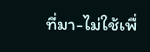ที่มา-ไม่ใช้เพื่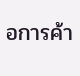อการค้า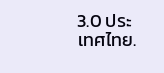3.0 ประเทศไทย.